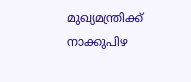മുഖ്യമന്ത്രിക്ക് നാക്കുപിഴ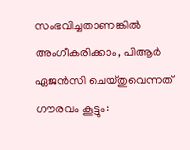സംഭവിച്ചതാണങ്കിൽ അംഗീകരിക്കാം, പിആര്‍ ഏജന്‍സി ചെയ്തുവെന്നത് ഗൗരവം കൂട്ടും: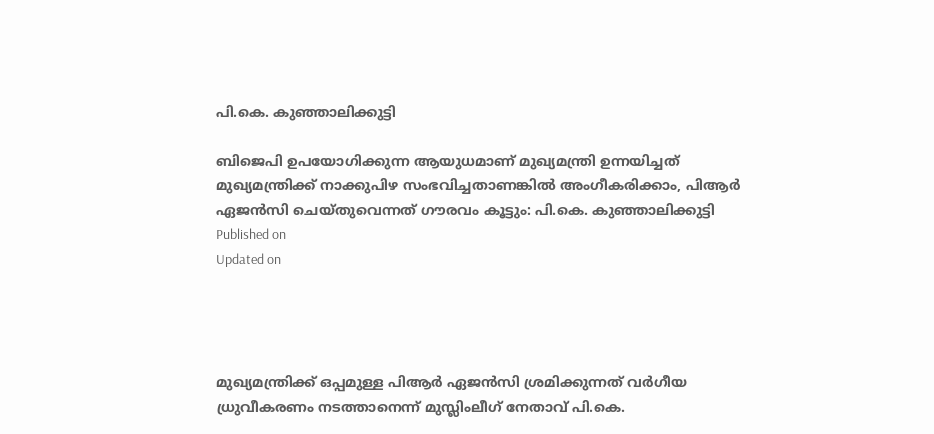പി.കെ. കുഞ്ഞാലിക്കുട്ടി

ബിജെപി ഉപയോഗിക്കുന്ന ആയുധമാണ് മുഖ്യമന്ത്രി ഉന്നയിച്ചത്
മുഖ്യമന്ത്രിക്ക് നാക്കുപിഴ സംഭവിച്ചതാണങ്കിൽ അംഗീകരിക്കാം, പിആര്‍ ഏജന്‍സി ചെയ്തുവെന്നത് ഗൗരവം കൂട്ടും: പി.കെ. കുഞ്ഞാലിക്കുട്ടി
Published on
Updated on




മുഖ്യമന്ത്രിക്ക് ഒപ്പമുള്ള പിആർ ഏജൻസി ശ്രമിക്കുന്നത് വർഗീയ ധ്രുവീകരണം നടത്താനെന്ന് മുസ്ലിംലീഗ് നേതാവ് പി.കെ.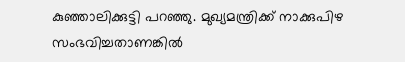കുഞ്ഞാലിക്കുട്ടി പറഞ്ഞു. മുഖ്യമന്ത്രിക്ക് നാക്കുപിഴ സംഭവിച്ചതാണങ്കിൽ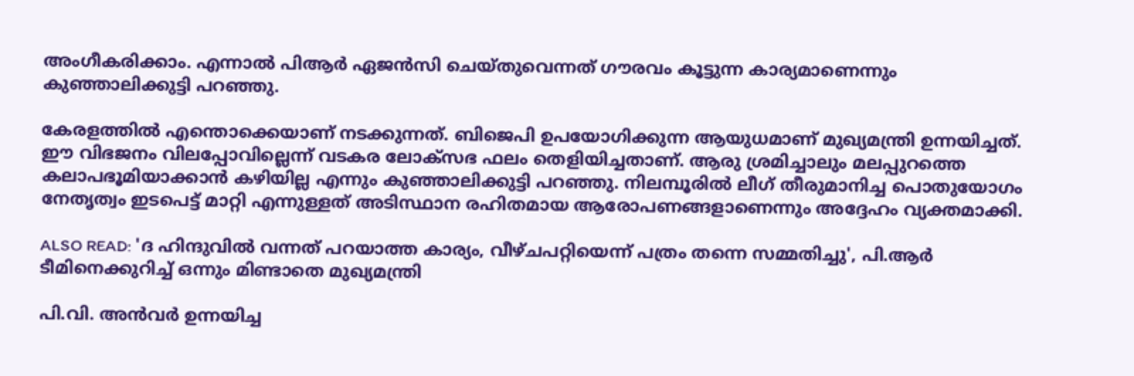അംഗീകരിക്കാം. എന്നാൽ പിആര്‍ ഏജന്‍സി ചെയ്തുവെന്നത് ഗൗരവം കൂട്ടുന്ന കാര്യമാണെന്നും കുഞ്ഞാലിക്കുട്ടി പറഞ്ഞു.

കേരളത്തില്‍ എന്തൊക്കെയാണ് നടക്കുന്നത്. ബിജെപി ഉപയോഗിക്കുന്ന ആയുധമാണ് മുഖ്യമന്ത്രി ഉന്നയിച്ചത്. ഈ വിഭജനം വിലപ്പോവില്ലെന്ന് വടകര ലോക്‌സഭ ഫലം തെളിയിച്ചതാണ്. ആരു ശ്രമിച്ചാലും മലപ്പുറത്തെ കലാപഭൂമിയാക്കാന്‍ കഴിയില്ല എന്നും കുഞ്ഞാലിക്കുട്ടി പറഞ്ഞു. നിലമ്പൂരില്‍ ലീഗ് തീരുമാനിച്ച പൊതുയോഗം നേതൃത്വം ഇടപെട്ട് മാറ്റി എന്നുള്ളത് അടിസ്ഥാന രഹിതമായ ആരോപണങ്ങളാണെന്നും അദ്ദേഹം വ്യക്തമാക്കി.

ALSO READ: 'ദ ഹിന്ദുവിൽ വന്നത് പറയാത്ത കാര്യം, വീഴ്ചപറ്റിയെന്ന് പത്രം തന്നെ സമ്മതിച്ചു', പി.ആർ ടീമിനെക്കുറിച്ച് ഒന്നും മിണ്ടാതെ മുഖ്യമന്ത്രി

പി.വി. അന്‍വര്‍ ഉന്നയിച്ച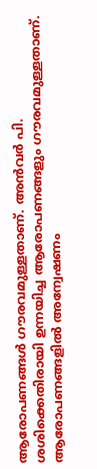ആരോപണങ്ങള്‍ ഗൗരവമുള്ളതാണ്. അന്‍വര്‍ പി. ശശിക്കെതിരായി ഉന്നയിച്ച ആരോപണങ്ങളും ഗൗരവമുള്ളതാണ്. ആരോപണങ്ങളില്‍ അന്വേഷണം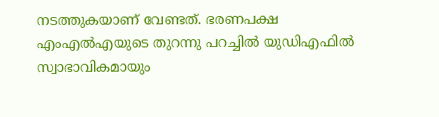നടത്തുകയാണ് വേണ്ടത്. ഭരണപക്ഷ എംഎല്‍എയുടെ തുറന്നു പറച്ചില്‍ യുഡിഎഫിൽ സ്വാഭാവികമായും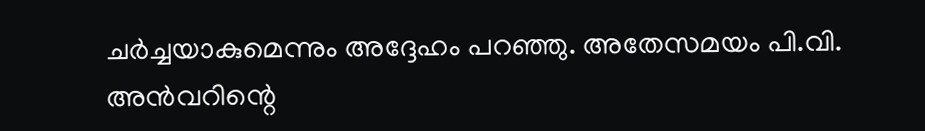ചര്‍ച്ചയാകുമെന്നും അദ്ദേഹം പറഞ്ഞു. അതേസമയം പി.വി. അന്‍വറിന്റെ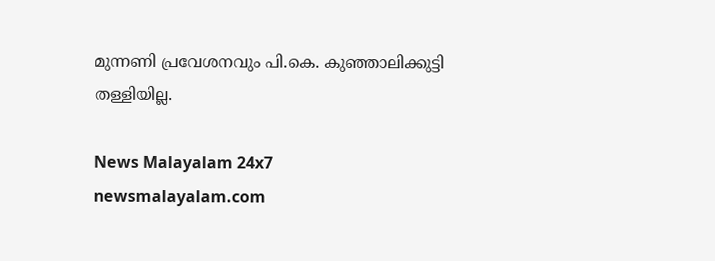മുന്നണി പ്രവേശനവും പി.കെ. കുഞ്ഞാലിക്കുട്ടി തള്ളിയില്ല.

News Malayalam 24x7
newsmalayalam.com